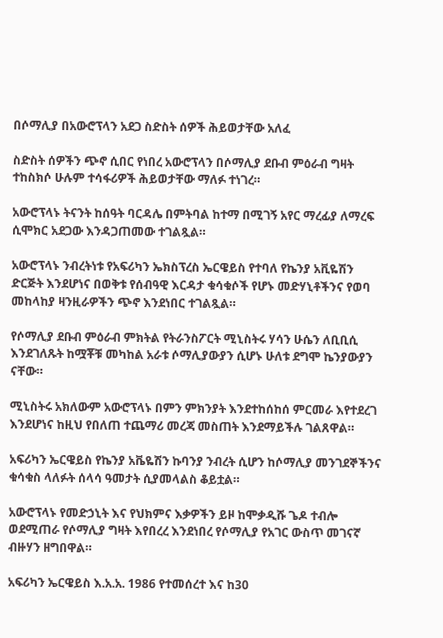በሶማሊያ በአውሮፕላን አደጋ ስድስት ሰዎች ሕይወታቸው አለፈ

ስድስት ሰዎችን ጭኖ ሲበር የነበረ አውሮፕላን በሶማሊያ ደቡብ ምዕራብ ግዛት ተከስክሶ ሁሉም ተሳፋሪዎች ሕይወታቸው ማለፉ ተነገረ።

አውሮፕላኑ ትናንት ከሰዓት ባርዳሌ በምትባል ከተማ በሚገኝ አየር ማረፊያ ለማረፍ ሲሞክር አደጋው እንዳጋጠመው ተገልጿል።

አውሮፕላኑ ንብረትነቱ የአፍሪካን ኤክስፕረስ ኤርዌይስ የተባለ የኬንያ አቪዬሽን ድርጅት እንደሆነና በወቅቱ የሰብዓዊ እርዳታ ቁሳቁሶች የሆኑ መድሃኒቶችንና የወባ መከላከያ ዛንዚራዎችን ጭኖ እንደነበር ተገልጿል።

የሶማሊያ ደቡብ ምዕራብ ምክትል የትራንስፖርት ሚኒስትሩ ሃሳን ሁሴን ለቢቢሲ እንደገለጹት ከሟቾቹ መካከል አራቱ ሶማሊያውያን ሲሆኑ ሁለቱ ደግሞ ኬንያውያን ናቸው።

ሚኒስትሩ አክለውም አውሮፕላኑ በምን ምክንያት እንደተከሰከሰ ምርመራ እየተደረገ እንደሆነና ከዚህ የበለጠ ተጨማሪ መረጃ መስጠት እንደማይችሉ ገልጸዋል።

አፍሪካን ኤርዌይስ የኬንያ አቬዬሽን ኩባንያ ንብረት ሲሆን ከሶማሊያ መንገደኞችንና ቁሳቁስ ላለፉት ሰላሳ ዓመታት ሲያመላልስ ቆይቷል።

አውሮፕላኑ የመድኃኒት እና የህክምና እቃዎችን ይዞ ከሞቃዲሹ ጌዶ ተብሎ ወደሚጠራ የሶማሊያ ግዛት እየበረረ እንደነበረ የሶማሊያ የአገር ውስጥ መገናኛ ብዙሃን ዘግበዋል።

አፍሪካን ኤርዌይስ እ.አ.አ. 1986 የተመሰረተ እና ከ30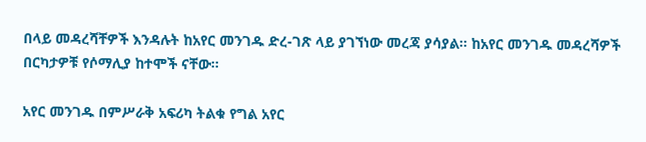በላይ መዳረሻቸዎች እንዳሉት ከአየር መንገዱ ድረ-ገጽ ላይ ያገኘነው መረጃ ያሳያል። ከአየር መንገዱ መዳረሻዎች በርካታዎቹ የሶማሊያ ከተሞች ናቸው።

አየር መንገዱ በምሥራቅ አፍሪካ ትልቁ የግል አየር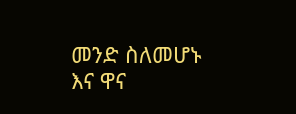መንድ ስለመሆኑ እና ዋና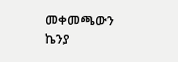መቀመጫውን ኬንያ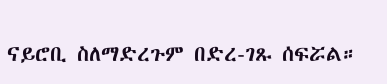ናይሮቢ ስለማድረጉም በድረ-ገጹ ሰፍሯል።